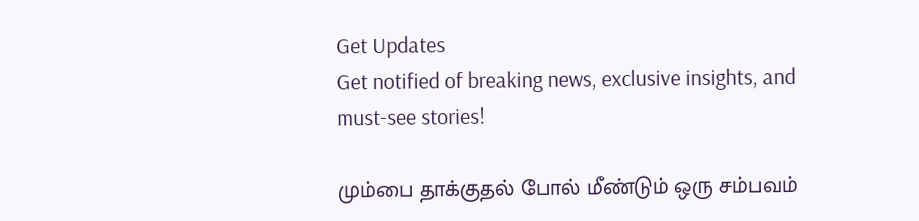Get Updates
Get notified of breaking news, exclusive insights, and must-see stories!

மும்பை தாக்குதல் போல் மீண்டும் ஒரு சம்பவம்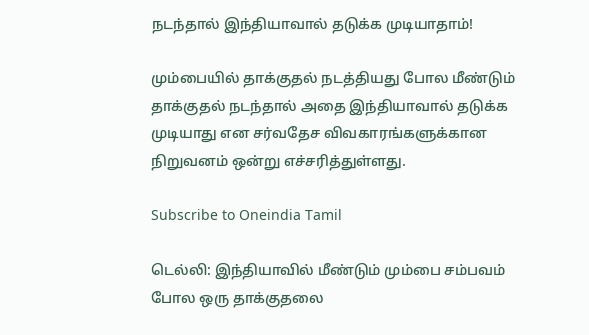நடந்தால் இந்தியாவால் தடுக்க முடியாதாம்!

மும்பையில் தாக்குதல் நடத்தியது போல மீண்டும் தாக்குதல் நடந்தால் அதை இந்தியாவால் தடுக்க முடியாது என சர்வதேச விவகாரங்களுக்கான நிறுவனம் ஒன்று எச்சரித்துள்ளது.

Subscribe to Oneindia Tamil

டெல்லி: இந்தியாவில் மீண்டும் மும்பை சம்பவம் போல ஒரு தாக்குதலை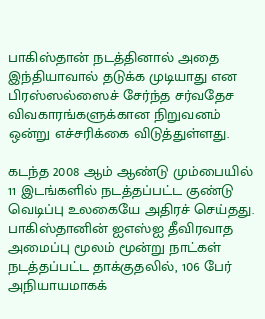பாகிஸ்தான் நடத்தினால் அதை இந்தியாவால் தடுக்க முடியாது என பிரஸ்ஸல்ஸைச் சேர்ந்த சர்வதேச விவகாரங்களுக்கான நிறுவனம் ஒன்று எச்சரிக்கை விடுத்துள்ளது.

கடந்த 2008 ஆம் ஆண்டு மும்பையில் 11 இடங்களில் நடத்தப்பட்ட குண்டு வெடிப்பு உலகையே அதிரச் செய்தது. பாகிஸ்தானின் ஐஎஸ்ஐ தீவிரவாத அமைப்பு மூலம் மூன்று நாட்கள் நடத்தப்பட்ட தாக்குதலில், 106 பேர் அநியாயமாகக்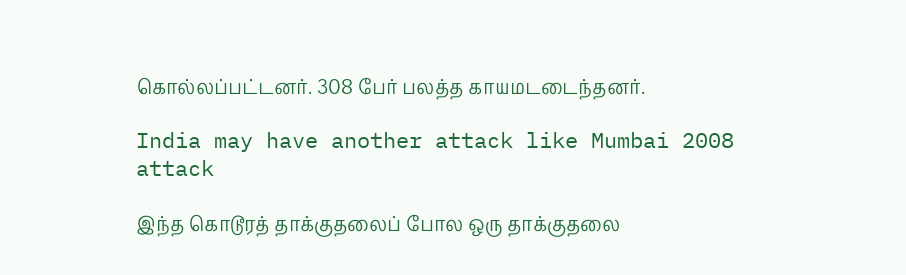கொல்லப்பட்டனர். 308 பேர் பலத்த காயமடடைந்தனர்.

India may have another attack like Mumbai 2008 attack

இந்த கொடூரத் தாக்குதலைப் போல ஒரு தாக்குதலை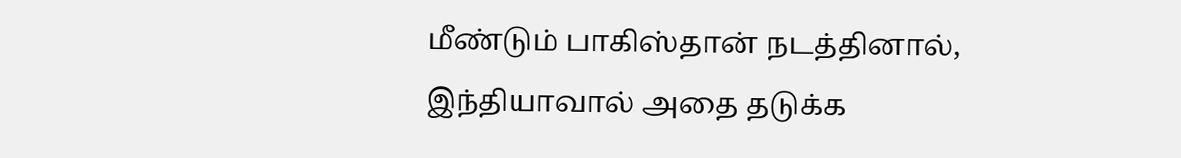மீண்டும் பாகிஸ்தான் நடத்தினால், இந்தியாவால் அதை தடுக்க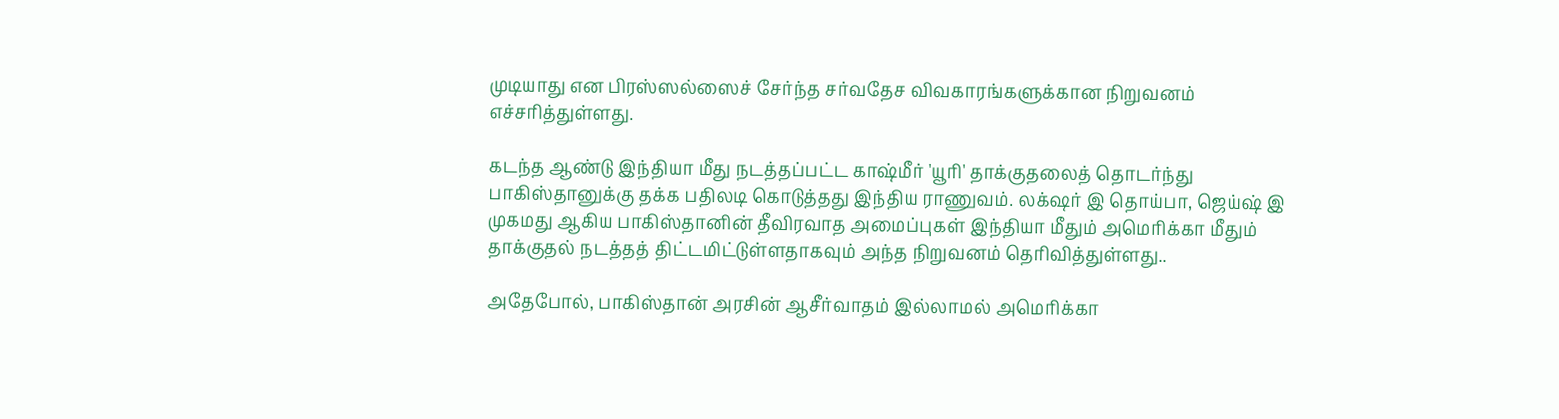முடியாது என பிரஸ்ஸல்ஸைச் சேர்ந்த சர்வதேச விவகாரங்களுக்கான நிறுவனம் எச்சரித்துள்ளது.

கடந்த ஆண்டு இந்தியா மீது நடத்தப்பட்ட காஷ்மீர் 'யூரி' தாக்குதலைத் தொடர்ந்து பாகிஸ்தானுக்கு தக்க பதிலடி கொடுத்தது இந்திய ராணுவம். லக்‌ஷர் இ தொய்பா, ஜெய்ஷ் இ முகமது ஆகிய பாகிஸ்தானின் தீவிரவாத அமைப்புகள் இந்தியா மீதும் அமெரிக்கா மீதும் தாக்குதல் நடத்தத் திட்டமிட்டுள்ளதாகவும் அந்த நிறுவனம் தெரிவித்துள்ளது..

அதேபோல், பாகிஸ்தான் அரசின் ஆசீர்வாதம் இல்லாமல் அமெரிக்கா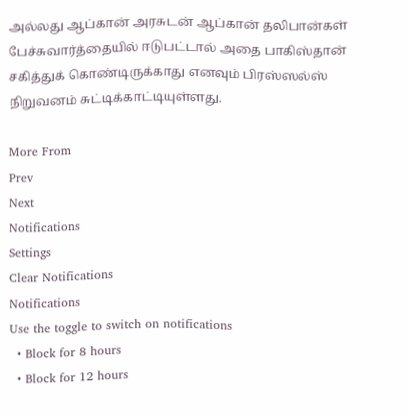அல்லது ஆப்கான் அரசுடன் ஆப்கான் தலிபான்கள் பேச்சுவார்த்தையில் ஈடுபட்டால் அதை பாகிஸ்தான் சகித்துக் கொண்டிருக்காது எனவும் பிரஸ்ஸல்ஸ் நிறுவனம் சுட்டிக்காட்டியுள்ளது.

More From
Prev
Next
Notifications
Settings
Clear Notifications
Notifications
Use the toggle to switch on notifications
  • Block for 8 hours
  • Block for 12 hours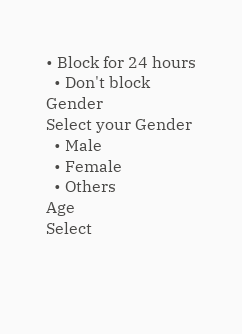• Block for 24 hours
  • Don't block
Gender
Select your Gender
  • Male
  • Female
  • Others
Age
Select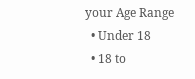your Age Range
  • Under 18
  • 18 to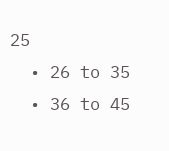25
  • 26 to 35
  • 36 to 45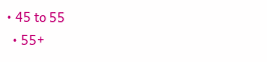• 45 to 55
  • 55+